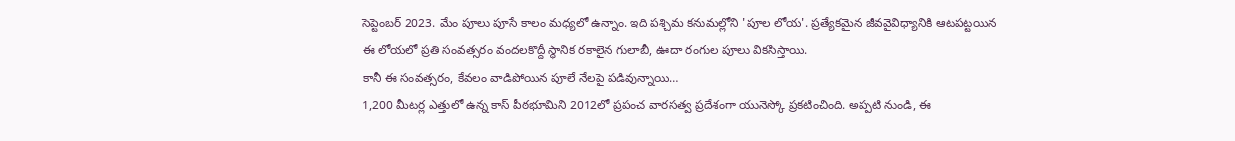సెప్టెంబర్ 2023. మేం పూలు పూసే కాలం మధ్యలో ఉన్నాం. ఇది పశ్చిమ కనుమల్లోని 'పూల లోయ'. ప్రత్యేకమైన జీవవైవిధ్యానికి ఆటపట్టయిన ఈ లోయలో ప్రతి సంవత్సరం వందలకొద్దీ స్థానిక రకాలైన గులాబీ, ఊదా రంగుల పూలు వికసిస్తాయి.
కానీ ఈ సంవత్సరం, కేవలం వాడిపోయిన పూలే నేలపై పడివున్నాయి…
1,200 మీటర్ల ఎత్తులో ఉన్న కాస్ పీఠభూమిని 2012లో ప్రపంచ వారసత్వ ప్రదేశంగా యునెస్కో ప్రకటించింది. అప్పటి నుండి, ఈ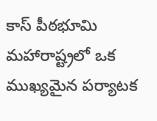కాస్ పీఠభూమి మహారాష్ట్రలో ఒక ముఖ్యమైన పర్యాటక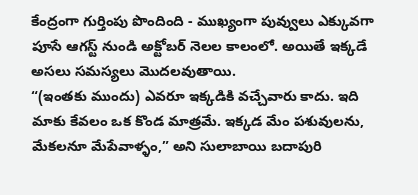కేంద్రంగా గుర్తింపు పొందింది - ముఖ్యంగా పువ్వులు ఎక్కువగా పూసే ఆగస్ట్ నుండి అక్టోబర్ నెలల కాలంలో. అయితే ఇక్కడే అసలు సమస్యలు మొదలవుతాయి.
“(ఇంతకు ముందు) ఎవరూ ఇక్కడికి వచ్చేవారు కాదు. ఇది మాకు కేవలం ఒక కొండ మాత్రమే. ఇక్కడ మేం పశువులను, మేకలనూ మేపేవాళ్ళం,” అని సులాబాయి బదాపురి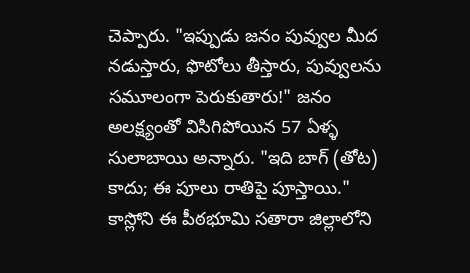చెప్పారు. "ఇప్పుడు జనం పువ్వుల మీద నడుస్తారు, ఫొటోలు తీస్తారు, పువ్వులను సమూలంగా పెరుకుతారు!" జనం అలక్ష్యంతో విసిగిపోయిన 57 ఏళ్ళ సులాబాయి అన్నారు. "ఇది బాగ్ (తోట) కాదు; ఈ పూలు రాతిపై పూస్తాయి."
కాస్లోని ఈ పీఠభూమి సతారా జిల్లాలోని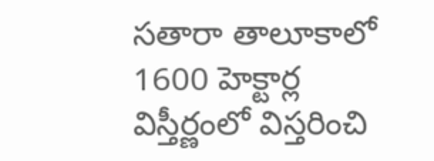సతారా తాలూకాలో 1600 హెక్టార్ల విస్తీర్ణంలో విస్తరించి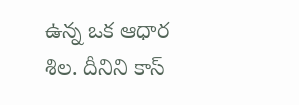ఉన్న ఒక ఆధార శిల. దీనిని కాస్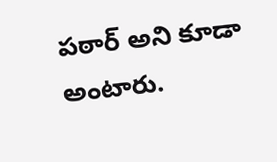పఠార్ అని కూడా అంటారు.